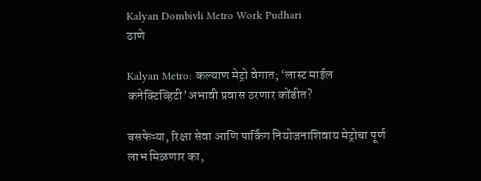Kalyan Dombivli Metro Work Pudhari
ठाणे

Kalyan Metro: कल्याण मेट्रो वेगात; ‘लास्ट माईल कनेक्टिव्हिटी’अभावी प्रवास ठरणार कोंडीत?

बसफेऱ्या, रिक्षा सेवा आणि पार्किंग नियोजनाशिवाय मेट्रोचा पूर्ण लाभ मिळणार का,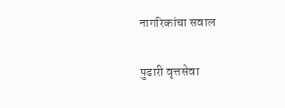नागरिकांचा सवाल

पुढारी वृत्तसेवा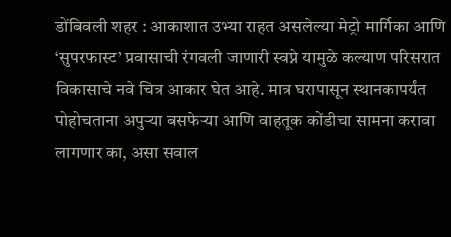डोंबिवली शहर : आकाशात उभ्या राहत असलेल्या मेट्रो मार्गिका आणि ‘सुपरफास्ट’ प्रवासाची रंगवली जाणारी स्वप्ने यामुळे कल्याण परिसरात विकासाचे नवे चित्र आकार घेत आहे. मात्र घरापासून स्थानकापर्यंत पोहोचताना अपुऱ्या बसफेऱ्या आणि वाहतूक कोंडीचा सामना करावा लागणार का, असा सवाल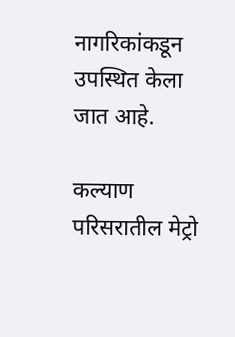नागरिकांकडून उपस्थित केला जात आहे.

कल्याण परिसरातील मेट्रो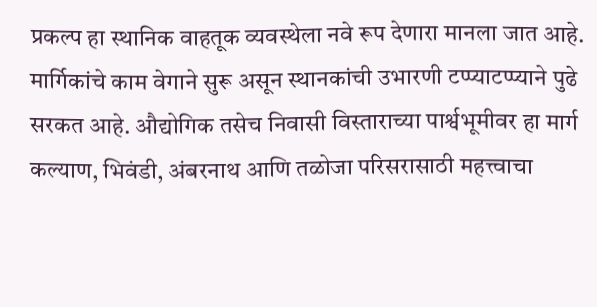प्रकल्प हा स्थानिक वाहतूक व्यवस्थेला नवे रूप देणारा मानला जात आहे. मार्गिकांचे काम वेगाने सुरू असून स्थानकांची उभारणी टप्प्याटप्प्याने पुढे सरकत आहे. औद्योगिक तसेच निवासी विस्ताराच्या पार्श्वभूमीवर हा मार्ग कल्याण, भिवंडी, अंबरनाथ आणि तळोजा परिसरासाठी महत्त्वाचा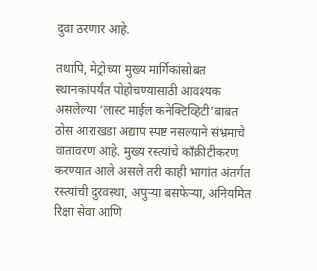दुवा ठरणार आहे.

तथापि, मेट्रोच्या मुख्य मार्गिकांसोबत स्थानकांपर्यंत पोहोचण्यासाठी आवश्यक असलेल्या ‘लास्ट माईल कनेक्टिव्हिटी’बाबत ठोस आराखडा अद्याप स्पष्ट नसल्याने संभ्रमाचे वातावरण आहे. मुख्य रस्त्यांचे काँक्रीटीकरण करण्यात आले असले तरी काही भागांत अंतर्गत रस्त्यांची दुरवस्था, अपुऱ्या बसफेऱ्या, अनियमित रिक्षा सेवा आणि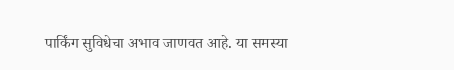पार्किंग सुविधेचा अभाव जाणवत आहे. या समस्या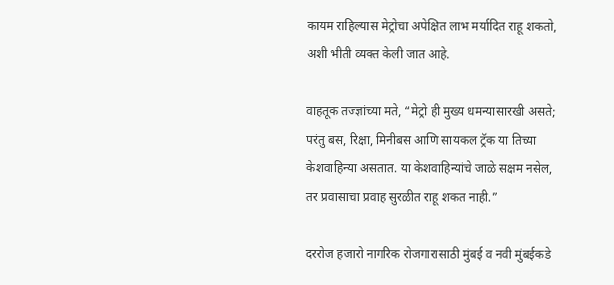कायम राहिल्यास मेट्रोचा अपेक्षित लाभ मर्यादित राहू शकतो, अशी भीती व्यक्त केली जात आहे.

वाहतूक तज्ज्ञांच्या मते, “मेट्रो ही मुख्य धमन्यासारखी असते; परंतु बस, रिक्षा, मिनीबस आणि सायकल ट्रॅक या तिच्या केशवाहिन्या असतात. या केशवाहिन्यांचे जाळे सक्षम नसेल, तर प्रवासाचा प्रवाह सुरळीत राहू शकत नाही.”

दररोज हजारो नागरिक रोजगारासाठी मुंबई व नवी मुंबईकडे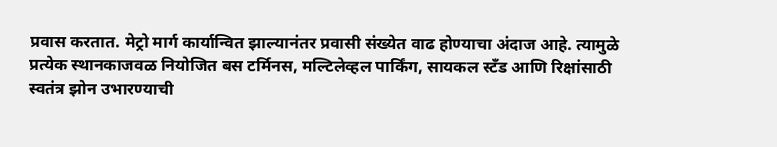प्रवास करतात. मेट्रो मार्ग कार्यान्वित झाल्यानंतर प्रवासी संख्येत वाढ होण्याचा अंदाज आहे. त्यामुळे प्रत्येक स्थानकाजवळ नियोजित बस टर्मिनस, मल्टिलेव्हल पार्किंग, सायकल स्टँड आणि रिक्षांसाठी स्वतंत्र झोन उभारण्याची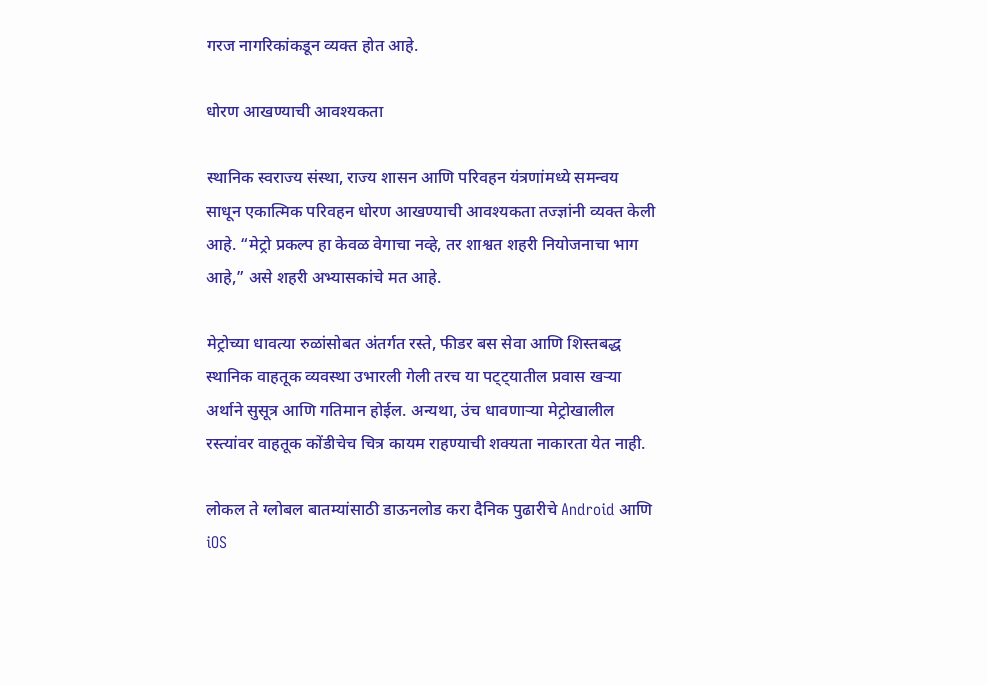गरज नागरिकांकडून व्यक्त होत आहे.

धोरण आखण्याची आवश्यकता

स्थानिक स्वराज्य संस्था, राज्य शासन आणि परिवहन यंत्रणांमध्ये समन्वय साधून एकात्मिक परिवहन धोरण आखण्याची आवश्यकता तज्ज्ञांनी व्यक्त केली आहे. “मेट्रो प्रकल्प हा केवळ वेगाचा नव्हे, तर शाश्वत शहरी नियोजनाचा भाग आहे,” असे शहरी अभ्यासकांचे मत आहे.

मेट्रोच्या धावत्या रुळांसोबत अंतर्गत रस्ते, फीडर बस सेवा आणि शिस्तबद्ध स्थानिक वाहतूक व्यवस्था उभारली गेली तरच या पट्ट्यातील प्रवास खऱ्या अर्थाने सुसूत्र आणि गतिमान होईल. अन्यथा, उंच धावणाऱ्या मेट्रोखालील रस्त्यांवर वाहतूक कोंडीचेच चित्र कायम राहण्याची शक्यता नाकारता येत नाही.

लोकल ते ग्लोबल बातम्यांसाठी डाऊनलोड करा दैनिक पुढारीचे Android आणि iOS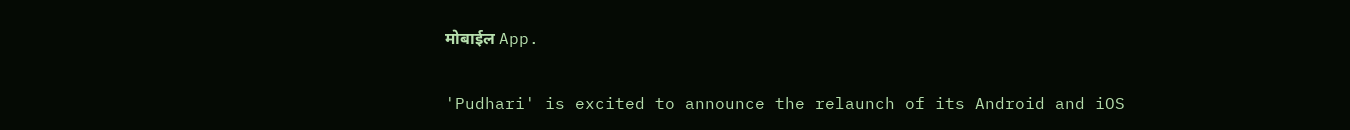मोबाईल App.

'Pudhari' is excited to announce the relaunch of its Android and iOS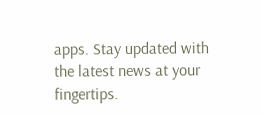apps. Stay updated with the latest news at your fingertips.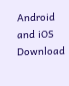Android and iOS Download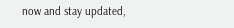now and stay updated,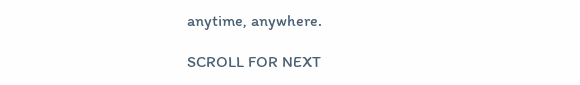anytime, anywhere.

SCROLL FOR NEXT